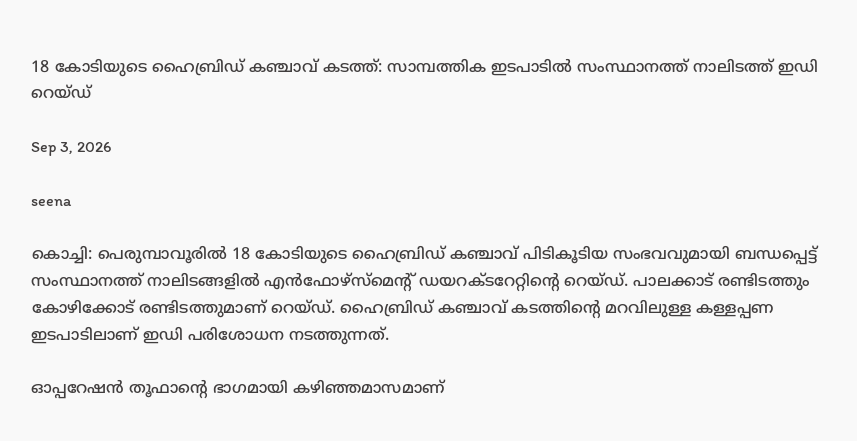18 കോടിയുടെ ഹൈബ്രിഡ് കഞ്ചാവ് കടത്ത്: സാമ്പത്തിക ഇടപാടില്‍ സംസ്ഥാനത്ത് നാലിടത്ത് ഇഡി റെയ്ഡ്

Sep 3, 2026

seena

കൊച്ചി: പെരുമ്പാവൂരില്‍ 18 കോടിയുടെ ഹൈബ്രിഡ് കഞ്ചാവ് പിടികൂടിയ സംഭവവുമായി ബന്ധപ്പെട്ട് സംസ്ഥാനത്ത് നാലിടങ്ങളില്‍ എന്‍ഫോഴ്‌സ്‌മെന്റ് ഡയറക്ടറേറ്റിന്റെ റെയ്ഡ്. പാലക്കാട് രണ്ടിടത്തും കോഴിക്കോട് രണ്ടിടത്തുമാണ് റെയ്ഡ്. ഹൈബ്രിഡ് കഞ്ചാവ് കടത്തിന്റെ മറവിലുള്ള കള്ളപ്പണ ഇടപാടിലാണ് ഇഡി പരിശോധന നടത്തുന്നത്.

ഓപ്പറേഷന്‍ തൂഫാന്റെ ഭാഗമായി കഴിഞ്ഞമാസമാണ്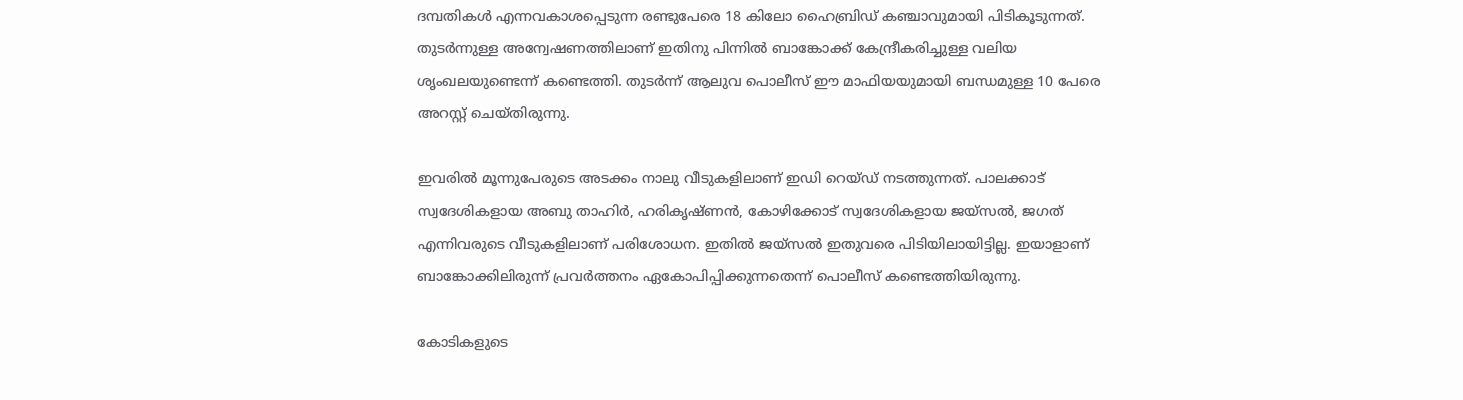ദമ്പതികള്‍ എന്നവകാശപ്പെടുന്ന രണ്ടുപേരെ 18 കിലോ ഹൈബ്രിഡ് കഞ്ചാവുമായി പിടികൂടുന്നത്. തുടര്‍ന്നുള്ള അന്വേഷണത്തിലാണ് ഇതിനു പിന്നില്‍ ബാങ്കോക്ക് കേന്ദ്രീകരിച്ചുള്ള വലിയ ശൃംഖലയുണ്ടെന്ന് കണ്ടെത്തി. തുടര്‍ന്ന് ആലുവ പൊലീസ് ഈ മാഫിയയുമായി ബന്ധമുള്ള 10 പേരെ അറസ്റ്റ് ചെയ്തിരുന്നു.

ഇവരില്‍ മൂന്നുപേരുടെ അടക്കം നാലു വീടുകളിലാണ് ഇഡി റെയ്ഡ് നടത്തുന്നത്. പാലക്കാട് സ്വദേശികളായ അബു താഹിര്‍, ഹരികൃഷ്ണന്‍, കോഴിക്കോട് സ്വദേശികളായ ജയ്‌സല്‍, ജഗത് എന്നിവരുടെ വീടുകളിലാണ് പരിശോധന. ഇതില്‍ ജയ്‌സല്‍ ഇതുവരെ പിടിയിലായിട്ടില്ല. ഇയാളാണ് ബാങ്കോക്കിലിരുന്ന് പ്രവര്‍ത്തനം ഏകോപിപ്പിക്കുന്നതെന്ന് പൊലീസ് കണ്ടെത്തിയിരുന്നു.

കോടികളുടെ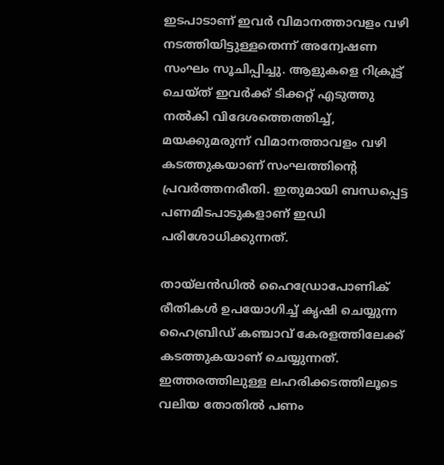ഇടപാടാണ് ഇവര്‍ വിമാനത്താവളം വഴി നടത്തിയിട്ടുള്ളതെന്ന് അന്വേഷണ സംഘം സൂചിപ്പിച്ചു. ആളുകളെ റിക്രൂട്ട് ചെയ്ത് ഇവര്‍ക്ക് ടിക്കറ്റ് എടുത്തു നല്‍കി വിദേശത്തെത്തിച്ച്, മയക്കുമരുന്ന് വിമാനത്താവളം വഴി കടത്തുകയാണ് സംഘത്തിന്റെ പ്രവര്‍ത്തനരീതി. ഇതുമായി ബന്ധപ്പെട്ട പണമിടപാടുകളാണ് ഇഡി പരിശോധിക്കുന്നത്.

തായ്ലന്‍ഡില്‍ ഹൈഡ്രോപോണിക് രീതികള്‍ ഉപയോഗിച്ച് കൃഷി ചെയ്യുന്ന ഹൈബ്രിഡ് കഞ്ചാവ് കേരളത്തിലേക്ക് കടത്തുകയാണ് ചെയ്യുന്നത്. ഇത്തരത്തിലുള്ള ലഹരിക്കടത്തിലൂടെ വലിയ തോതില്‍ പണം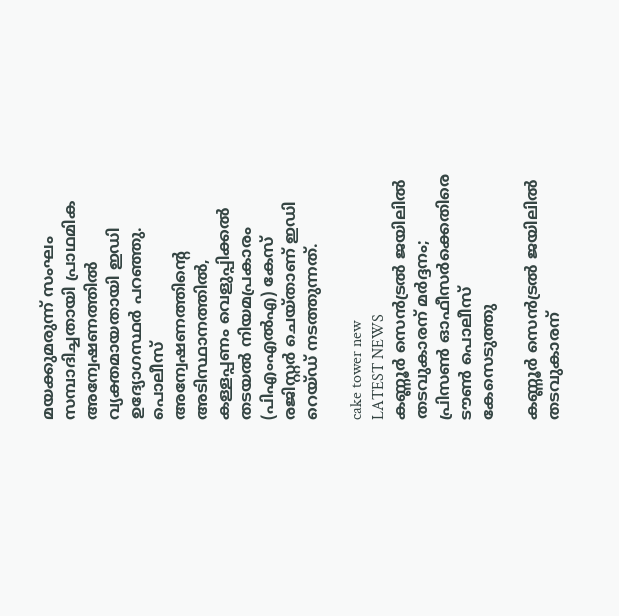മയക്കുമരുന്ന് സംഘം സമ്പാദിച്ചതായി പ്രാഥമിക അന്വേഷണത്തില്‍ വ്യക്തമായതായി ഇഡി ഉദ്യോഗസ്ഥര്‍ പറഞ്ഞു. പൊലീസ് അന്വേഷണത്തിന്റെ അടിസ്ഥാനത്തില്‍, കള്ളപ്പണം വെളുപ്പിക്കല്‍ തടയല്‍ നിയമപ്രകാരം (പിഎംഎല്‍എ) കേസ് രജിസ്റ്റര്‍ ചെയ്താണ് ഇഡി റെയ്ഡ് നടത്തുന്നത്.

cake tower new
LATEST NEWS
കണ്ണൂർ സെൻട്രൽ ജയിലിൽ തടവുകാരന് മർദ്ദനം; പ്രിസൺ ഓഫീസർക്കെതിരെ ടൗൺ പൊലീസ് കേസെടുത്തു

കണ്ണൂർ സെൻട്രൽ ജയിലിൽ തടവുകാരന്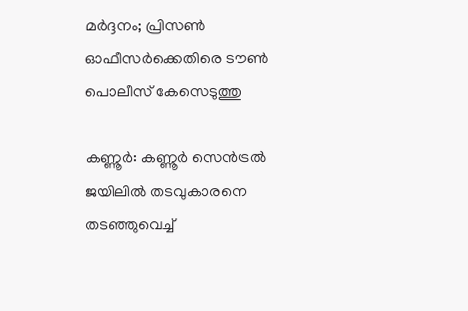മർദ്ദനം; പ്രിസൺ ഓഫീസർക്കെതിരെ ടൗൺ പൊലീസ് കേസെടുത്തു

കണ്ണൂർ: കണ്ണൂർ സെൻട്രൽ ജയിലിൽ തടവുകാരനെ തടഞ്ഞുവെച്ച്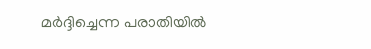മർദ്ദിച്ചെന്ന പരാതിയിൽ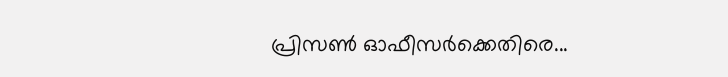പ്രിസൺ ഓഫീസർക്കെതിരെ...